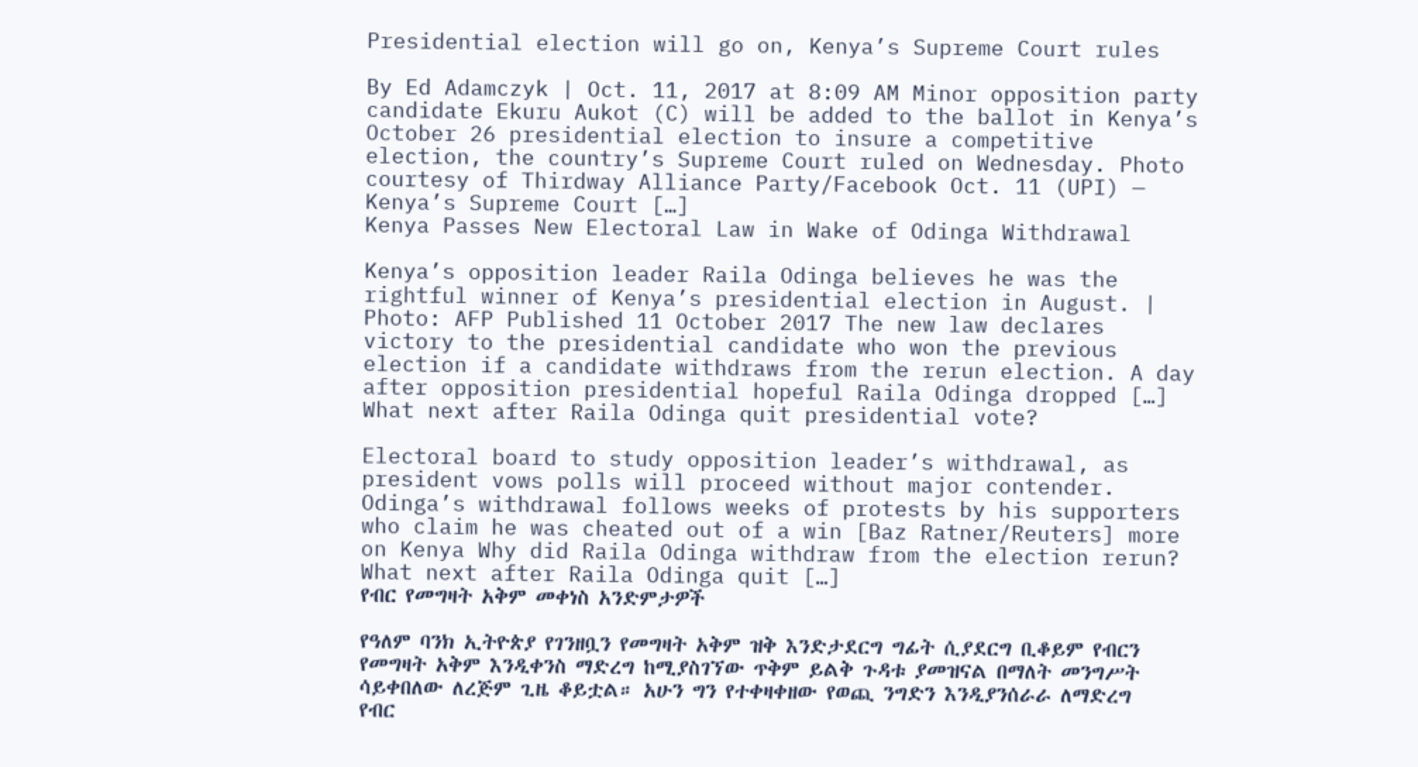Presidential election will go on, Kenya’s Supreme Court rules

By Ed Adamczyk | Oct. 11, 2017 at 8:09 AM Minor opposition party candidate Ekuru Aukot (C) will be added to the ballot in Kenya’s October 26 presidential election to insure a competitive election, the country’s Supreme Court ruled on Wednesday. Photo courtesy of Thirdway Alliance Party/Facebook Oct. 11 (UPI) — Kenya’s Supreme Court […]
Kenya Passes New Electoral Law in Wake of Odinga Withdrawal

Kenya’s opposition leader Raila Odinga believes he was the rightful winner of Kenya’s presidential election in August. | Photo: AFP Published 11 October 2017 The new law declares victory to the presidential candidate who won the previous election if a candidate withdraws from the rerun election. A day after opposition presidential hopeful Raila Odinga dropped […]
What next after Raila Odinga quit presidential vote?

Electoral board to study opposition leader’s withdrawal, as president vows polls will proceed without major contender. Odinga’s withdrawal follows weeks of protests by his supporters who claim he was cheated out of a win [Baz Ratner/Reuters] more on Kenya Why did Raila Odinga withdraw from the election rerun? What next after Raila Odinga quit […]
የብር የመግዛት አቅም መቀነስ አንድምታዎች

የዓለም ባንክ ኢትዮጵያ የገንዘቧን የመግዛት አቅም ዝቅ እንድታደርግ ግፊት ሲያደርግ ቢቆይም የብርን የመግዛት አቅም እንዲቀንስ ማድረግ ከሚያስገኘው ጥቅም ይልቅ ጉዳቱ ያመዝናል በማለት መንግሥት ሳይቀበለው ለረጅም ጊዜ ቆይቷል። አሁን ግን የተቀዛቀዘው የወጪ ንግድን እንዲያንሰራራ ለማድረግ የብር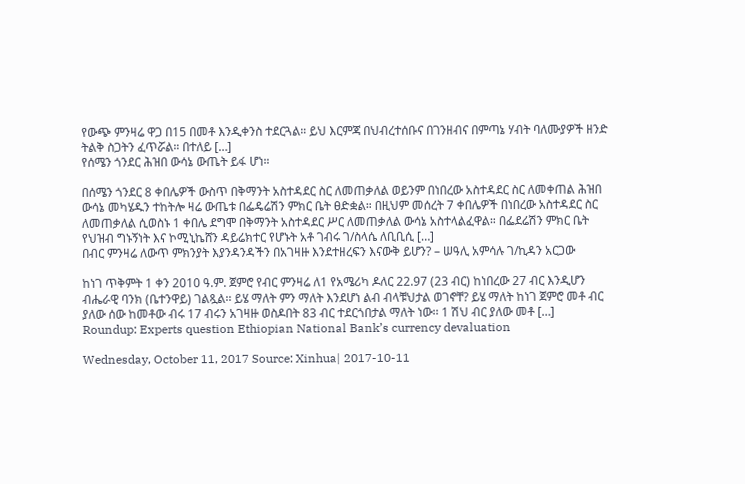የውጭ ምንዛሬ ዋጋ በ15 በመቶ እንዲቀንስ ተደርጓል። ይህ እርምጃ በህብረተሰቡና በገንዘብና በምጣኔ ሃብት ባለሙያዎች ዘንድ ትልቅ ስጋትን ፈጥሯል። በተለይ […]
የሰሜን ጎንደር ሕዝበ ውሳኔ ውጤት ይፋ ሆነ።

በሰሜን ጎንደር 8 ቀበሌዎች ውስጥ በቅማንት አስተዳደር ስር ለመጠቃለል ወይንም በነበረው አስተዳደር ስር ለመቀጠል ሕዝበ ውሳኔ መካሄዱን ተከትሎ ዛሬ ውጤቱ በፌዴሬሽን ምክር ቤት ፀድቋል። በዚህም መሰረት 7 ቀበሌዎች በነበረው አስተዳደር ስር ለመጠቃለል ሲወስኑ 1 ቀበሌ ደግሞ በቅማንት አስተዳደር ሥር ለመጠቃለል ውሳኔ አስተላልፈዋል። በፌደሬሽን ምክር ቤት የህዝብ ግኑኝነት እና ኮሚኒኬሸን ዳይሬክተር የሆኑት አቶ ገብሩ ገ/ስላሴ ለቢቢሲ […]
በብር ምንዛሬ ለውጥ ምክንያት እያንዳንዳችን በአገዛዙ እንደተዘረፍን እናውቅ ይሆን? – ሠዓሊ አምሳሉ ገ/ኪዳን አርጋው

ከነገ ጥቅምት 1 ቀን 2010 ዓ.ም. ጀምሮ የብር ምንዛሬ ለ1 የአሜሪካ ዶለር 22.97 (23 ብር) ከነበረው 27 ብር እንዲሆን ብሔራዊ ባንክ (ቤተንዋይ) ገልጿል፡፡ ይሄ ማለት ምን ማለት እንደሆነ ልብ ብላቹህታል ወገኖቸ? ይሄ ማለት ከነገ ጀምሮ መቶ ብር ያለው ሰው ከመቶው ብሩ 17 ብሩን አገዛዙ ወስዶበት 83 ብር ተደርጎበታል ማለት ነው፡፡ 1 ሽህ ብር ያለው መቶ […]
Roundup: Experts question Ethiopian National Bank’s currency devaluation

Wednesday, October 11, 2017 Source: Xinhua| 2017-10-11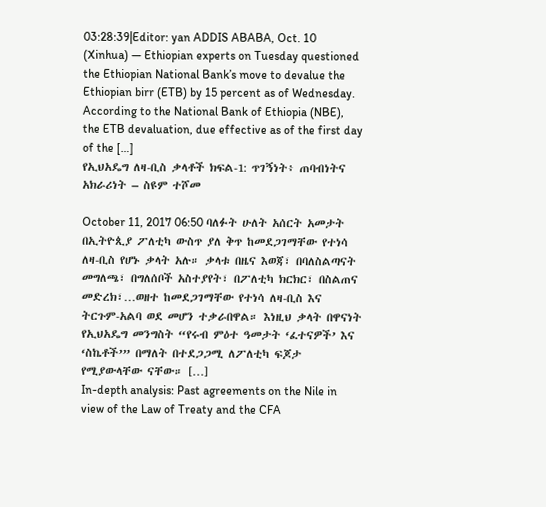03:28:39|Editor: yan ADDIS ABABA, Oct. 10 (Xinhua) — Ethiopian experts on Tuesday questioned the Ethiopian National Bank’s move to devalue the Ethiopian birr (ETB) by 15 percent as of Wednesday. According to the National Bank of Ethiopia (NBE), the ETB devaluation, due effective as of the first day of the […]
የኢህአዴግ ለዛ-ቢስ ቃላቶች ክፍል-1: ጥገኝነት፥ ጠባብነትና አክራሪነት – ስዩም ተሾመ

October 11, 2017 06:50 ባለፉት ሁለት አሰርት አመታት በኢትዮጲያ ፖለቲካ ውስጥ ያለ ቅጥ ከመደጋገማቸው የተነሳ ለዛ-ቢስ የሆኑ ቃላት አሉ። ቃላቱ በዜና እወጃ፣ በባለስልጣናት መግለጫ፣ በግለሰቦች አስተያየት፣ በፖለቲካ ክርክር፣ በስልጠና መድረክ፣…ወዘተ ከመደጋገማቸው የተነሳ ለዛ-ቢስ እና ትርጉም-አልባ ወደ መሆን ተቃራበዋል። እነዚህ ቃላት በዋናነት የኢህአዴግ መንግስት “የሩብ ምዕተ ዓመታት ‘ፈተናዎች’ እና ‘ስኬቶች’” በማለት በተደጋጋሚ ለፖለቲካ ፍጆታ የሚያውላቸው ናቸው። […]
In-depth analysis: Past agreements on the Nile in view of the Law of Treaty and the CFA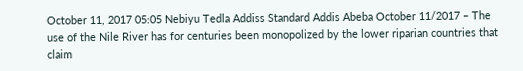October 11, 2017 05:05 Nebiyu Tedla Addiss Standard Addis Abeba October 11/2017 – The use of the Nile River has for centuries been monopolized by the lower riparian countries that claim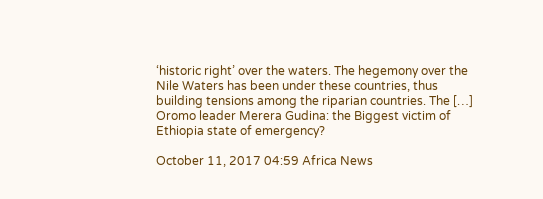‘historic right’ over the waters. The hegemony over the Nile Waters has been under these countries, thus building tensions among the riparian countries. The […]
Oromo leader Merera Gudina: the Biggest victim of Ethiopia state of emergency?

October 11, 2017 04:59 Africa News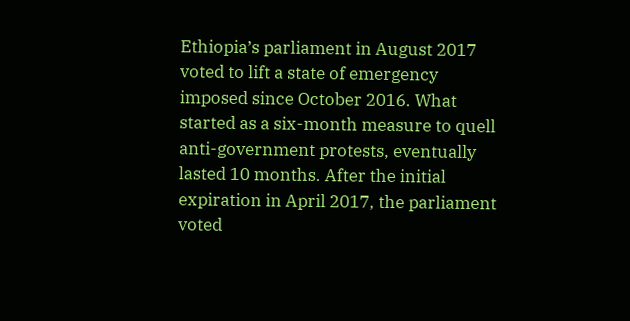Ethiopia’s parliament in August 2017 voted to lift a state of emergency imposed since October 2016. What started as a six-month measure to quell anti-government protests, eventually lasted 10 months. After the initial expiration in April 2017, the parliament voted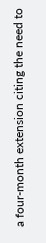a four-month extension citing the need to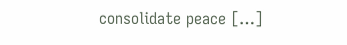consolidate peace […]